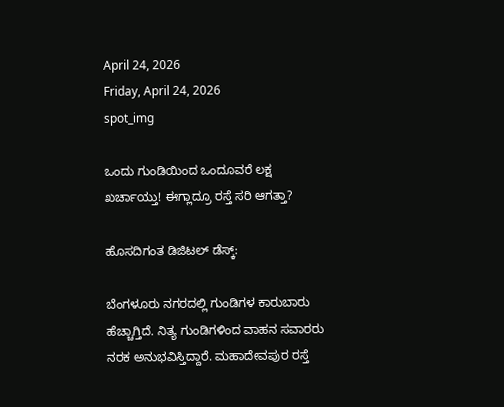April 24, 2026
Friday, April 24, 2026
spot_img

ಒಂದು ಗುಂಡಿಯಿಂದ ಒಂದೂವರೆ ಲಕ್ಷ ಖರ್ಚಾಯ್ತು! ಈಗ್ಲಾದ್ರೂ ರಸ್ತೆ ಸರಿ ಆಗತ್ತಾ?

ಹೊಸದಿಗಂತ ಡಿಜಿಟಲ್‌ ಡೆಸ್ಕ್‌:

ಬೆಂಗಳೂರು ನಗರದಲ್ಲಿ ಗುಂಡಿಗಳ ಕಾರುಬಾರು ಹೆಚ್ಚಾಗ್ತಿದೆ. ನಿತ್ಯ ಗುಂಡಿಗಳಿಂದ ವಾಹನ ಸವಾರರು ನರಕ ಅನುಭವಿಸ್ತಿದ್ದಾರೆ. ಮಹಾದೇವಪುರ ರಸ್ತೆ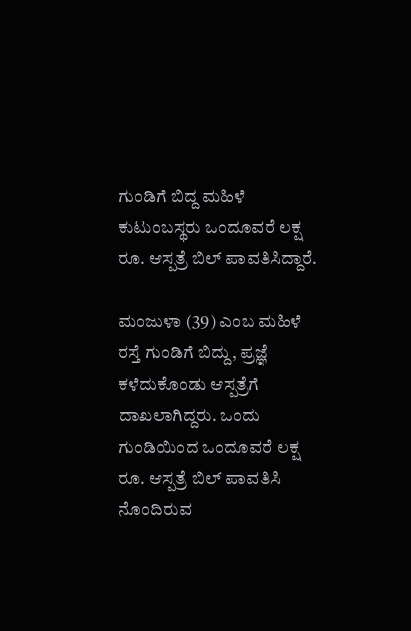ಗುಂಡಿಗೆ ಬಿದ್ದ ಮಹಿಳೆ ಕುಟುಂಬಸ್ಥರು ಒಂದೂವರೆ ಲಕ್ಷ ರೂ. ಆಸ್ಪತ್ರೆ ಬಿಲ್ ಪಾವತಿಸಿದ್ದಾರೆ.

ಮಂಜುಳಾ (39) ಎಂಬ ಮಹಿಳೆ ರಸ್ತೆ ಗುಂಡಿಗೆ ಬಿದ್ದು, ಪ್ರಜ್ಞೆ ಕಳೆದುಕೊಂಡು ಆಸ್ಪತ್ರೆಗೆ ದಾಖಲಾಗಿದ್ದರು. ಒಂದು ಗುಂಡಿಯಿಂದ ಒಂದೂವರೆ ಲಕ್ಷ ರೂ. ಆಸ್ಪತ್ರೆ ಬಿಲ್ ಪಾವತಿಸಿ ನೊಂದಿರುವ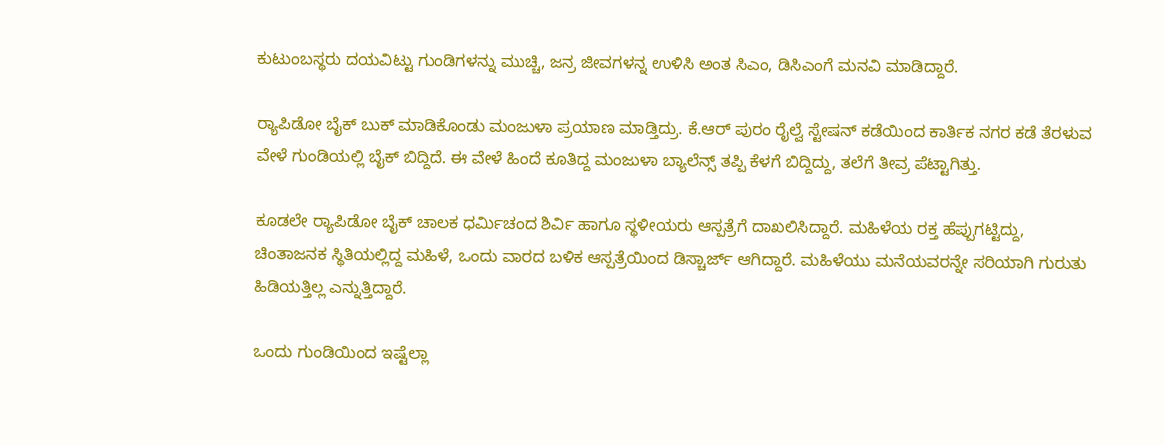ಕುಟುಂಬಸ್ಥರು ದಯವಿಟ್ಟು ಗುಂಡಿಗಳನ್ನು ಮುಚ್ಚಿ, ಜನ್ರ ಜೀವಗಳನ್ನ ಉಳಿಸಿ ಅಂತ ಸಿಎಂ, ಡಿಸಿಎಂಗೆ ಮನವಿ ಮಾಡಿದ್ದಾರೆ.

ರ‍್ಯಾಪಿಡೋ ಬೈಕ್ ಬುಕ್ ಮಾಡಿಕೊಂಡು ಮಂಜುಳಾ ಪ್ರಯಾಣ ಮಾಡ್ತಿದ್ರು. ಕೆ.ಆರ್ ಪುರಂ ರೈಲ್ವೆ ಸ್ಟೇಷನ್ ಕಡೆಯಿಂದ ಕಾರ್ತಿಕ ನಗರ ಕಡೆ ತೆರಳುವ ವೇಳೆ ಗುಂಡಿಯಲ್ಲಿ ಬೈಕ್ ಬಿದ್ದಿದೆ. ಈ ವೇಳೆ ಹಿಂದೆ ಕೂತಿದ್ದ ಮಂಜುಳಾ ಬ್ಯಾಲೆನ್ಸ್ ತಪ್ಪಿ ಕೆಳಗೆ ಬಿದ್ದಿದ್ದು, ತಲೆಗೆ ತೀವ್ರ ಪೆಟ್ಟಾಗಿತ್ತು.

ಕೂಡಲೇ ರ‍್ಯಾಪಿಡೋ ಬೈಕ್ ಚಾಲಕ ಧರ್ಮಿಚಂದ ಶಿರ್ವಿ ಹಾಗೂ ಸ್ಥಳೀಯರು ಆಸ್ಪತ್ರೆಗೆ ದಾಖಲಿಸಿದ್ದಾರೆ. ಮಹಿಳೆಯ ರಕ್ತ ಹೆಪ್ಪುಗಟ್ಟಿದ್ದು, ಚಿಂತಾಜನಕ ಸ್ಥಿತಿಯಲ್ಲಿದ್ದ ಮಹಿಳೆ, ಒಂದು ವಾರದ ಬಳಿಕ ಆಸ್ಪತ್ರೆಯಿಂದ ಡಿಸ್ಚಾರ್ಜ್ ಆಗಿದ್ದಾರೆ. ಮಹಿಳೆಯು ಮನೆಯವರನ್ನೇ ಸರಿಯಾಗಿ ಗುರುತು ಹಿಡಿಯತ್ತಿಲ್ಲ ಎನ್ನುತ್ತಿದ್ದಾರೆ.

ಒಂದು ಗುಂಡಿಯಿಂದ ಇಷ್ಟೆಲ್ಲಾ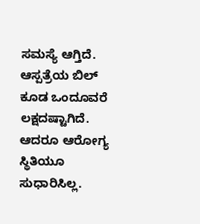ಸಮಸ್ಯೆ ಆಗ್ತಿದೆ. ಆಸ್ಪತ್ರೆಯ ಬಿಲ್‌ ಕೂಡ ಒಂದೂವರೆ ಲಕ್ಷದಷ್ಟಾಗಿದೆ. ಆದರೂ ಆರೋಗ್ಯ ಸ್ಥಿತಿಯೂ ಸುಧಾರಿಸಿಲ್ಲ.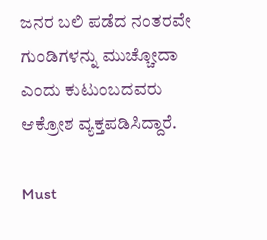ಜನರ ಬಲಿ ಪಡೆದ ನಂತರವೇ ಗುಂಡಿಗಳನ್ನು ಮುಚ್ಚೋದಾ ಎಂದು ಕುಟುಂಬದವರು ಆಕ್ರೋಶ ವ್ಯಕ್ತಪಡಿಸಿದ್ದಾರೆ.

Must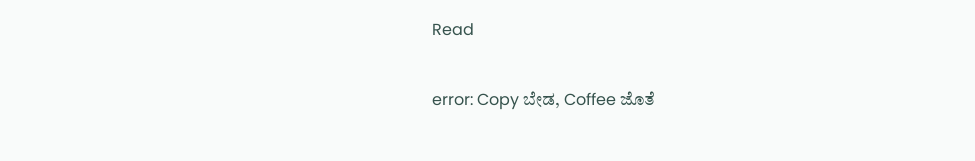Read

error: Copy ಬೇಡ, Coffee ಜೊತೆ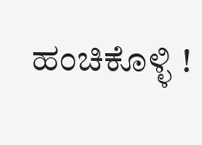ಹಂಚಿಕೊಳ್ಳಿ !